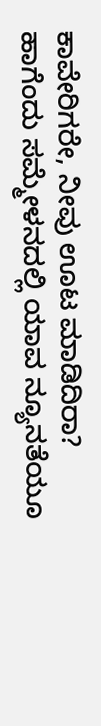ಕಾವೇರಿಗರೇ, ನೀವು ಊಟ ಮಾಡಿದಿರಾ?
ಹಾಗೆಂದು ಸಮ್ಮೇಳನದಲ್ಲಿ ಯಾವ ನ್ಯೂನತೆಯೂ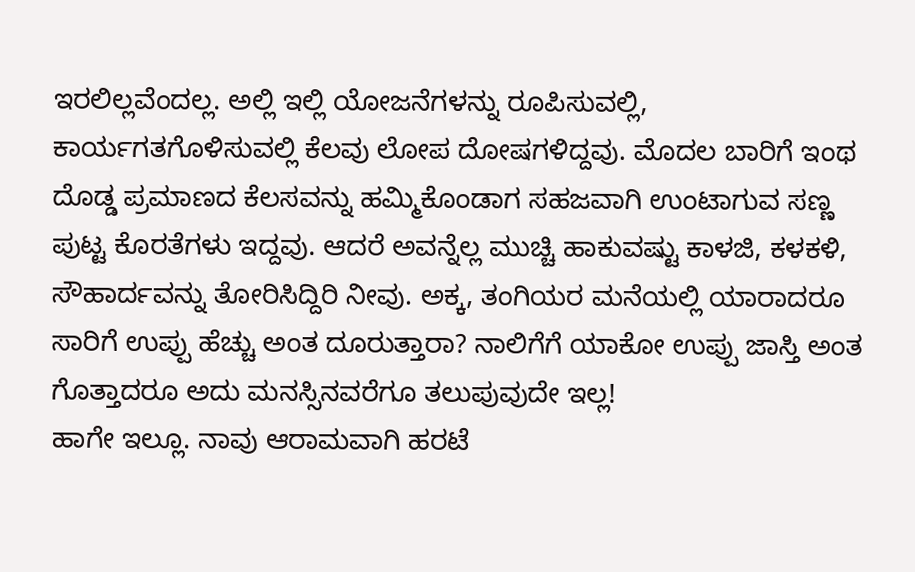ಇರಲಿಲ್ಲವೆಂದಲ್ಲ. ಅಲ್ಲಿ ಇಲ್ಲಿ ಯೋಜನೆಗಳನ್ನು ರೂಪಿಸುವಲ್ಲಿ, ಕಾರ್ಯಗತಗೊಳಿಸುವಲ್ಲಿ ಕೆಲವು ಲೋಪ ದೋಷಗಳಿದ್ದವು. ಮೊದಲ ಬಾರಿಗೆ ಇಂಥ ದೊಡ್ಡ ಪ್ರಮಾಣದ ಕೆಲಸವನ್ನು ಹಮ್ಮಿಕೊಂಡಾಗ ಸಹಜವಾಗಿ ಉಂಟಾಗುವ ಸಣ್ಣ ಪುಟ್ಟ ಕೊರತೆಗಳು ಇದ್ದವು. ಆದರೆ ಅವನ್ನೆಲ್ಲ ಮುಚ್ಚಿ ಹಾಕುವಷ್ಟು ಕಾಳಜಿ, ಕಳಕಳಿ, ಸೌಹಾರ್ದವನ್ನು ತೋರಿಸಿದ್ದಿರಿ ನೀವು. ಅಕ್ಕ, ತಂಗಿಯರ ಮನೆಯಲ್ಲಿ ಯಾರಾದರೂ ಸಾರಿಗೆ ಉಪ್ಪು ಹೆಚ್ಚು ಅಂತ ದೂರುತ್ತಾರಾ? ನಾಲಿಗೆಗೆ ಯಾಕೋ ಉಪ್ಪು ಜಾಸ್ತಿ ಅಂತ ಗೊತ್ತಾದರೂ ಅದು ಮನಸ್ಸಿನವರೆಗೂ ತಲುಪುವುದೇ ಇಲ್ಲ!
ಹಾಗೇ ಇಲ್ಲೂ. ನಾವು ಆರಾಮವಾಗಿ ಹರಟೆ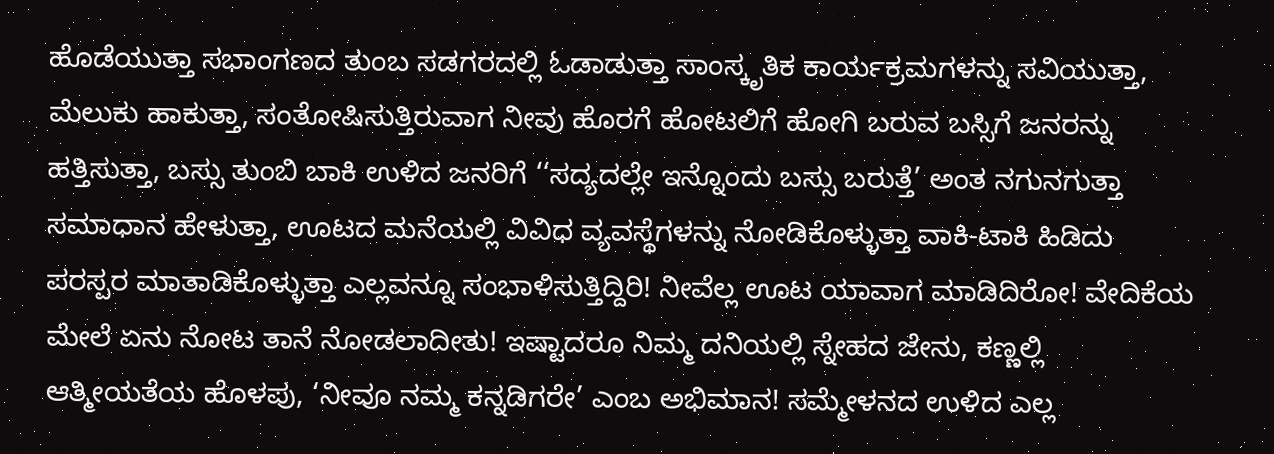ಹೊಡೆಯುತ್ತಾ ಸಭಾಂಗಣದ ತುಂಬ ಸಡಗರದಲ್ಲಿ ಓಡಾಡುತ್ತಾ ಸಾಂಸ್ಕೃತಿಕ ಕಾರ್ಯಕ್ರಮಗಳನ್ನು ಸವಿಯುತ್ತಾ, ಮೆಲುಕು ಹಾಕುತ್ತಾ, ಸಂತೋಷಿಸುತ್ತಿರುವಾಗ ನೀವು ಹೊರಗೆ ಹೋಟಲಿಗೆ ಹೋಗಿ ಬರುವ ಬಸ್ಸಿಗೆ ಜನರನ್ನು ಹತ್ತಿಸುತ್ತಾ, ಬಸ್ಸು ತುಂಬಿ ಬಾಕಿ ಉಳಿದ ಜನರಿಗೆ ‘‘ಸದ್ಯದಲ್ಲೇ ಇನ್ನೊಂದು ಬಸ್ಸು ಬರುತ್ತೆ’ ಅಂತ ನಗುನಗುತ್ತಾ ಸಮಾಧಾನ ಹೇಳುತ್ತಾ, ಊಟದ ಮನೆಯಲ್ಲಿ ವಿವಿಧ ವ್ಯವಸ್ಥೆಗಳನ್ನು ನೋಡಿಕೊಳ್ಳುತ್ತಾ ವಾಕಿ-ಟಾಕಿ ಹಿಡಿದು ಪರಸ್ಪರ ಮಾತಾಡಿಕೊಳ್ಳುತ್ತಾ ಎಲ್ಲವನ್ನೂ ಸಂಭಾಳಿಸುತ್ತಿದ್ದಿರಿ! ನೀವೆಲ್ಲ ಊಟ ಯಾವಾಗ ಮಾಡಿದಿರೋ! ವೇದಿಕೆಯ ಮೇಲೆ ಏನು ನೋಟ ತಾನೆ ನೋಡಲಾದೀತು! ಇಷ್ಟಾದರೂ ನಿಮ್ಮ ದನಿಯಲ್ಲಿ ಸ್ನೇಹದ ಜೇನು, ಕಣ್ಣಲ್ಲಿ ಆತ್ಮೀಯತೆಯ ಹೊಳಪು, ‘ನೀವೂ ನಮ್ಮ ಕನ್ನಡಿಗರೇ’ ಎಂಬ ಅಭಿಮಾನ! ಸಮ್ಮೇಳನದ ಉಳಿದ ಎಲ್ಲ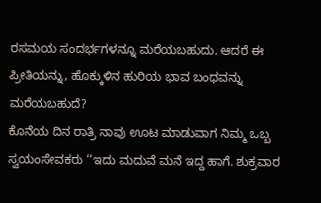ರಸಮಯ ಸಂದರ್ಭಗಳನ್ನೂ ಮರೆಯಬಹುದು. ಆದರೆ ಈ ಪ್ರೀತಿಯನ್ನು, ಹೊಕ್ಕುಳಿನ ಹುರಿಯ ಭಾವ ಬಂಧವನ್ನು ಮರೆಯಬಹುದೆ?
ಕೊನೆಯ ದಿನ ರಾತ್ರಿ ನಾವು ಊಟ ಮಾಡುವಾಗ ನಿಮ್ಮ ಒಬ್ಬ ಸ್ವಯಂಸೇವಕರು ‘‘ಇದು ಮದುವೆ ಮನೆ ಇದ್ದ ಹಾಗೆ. ಶುಕ್ರವಾರ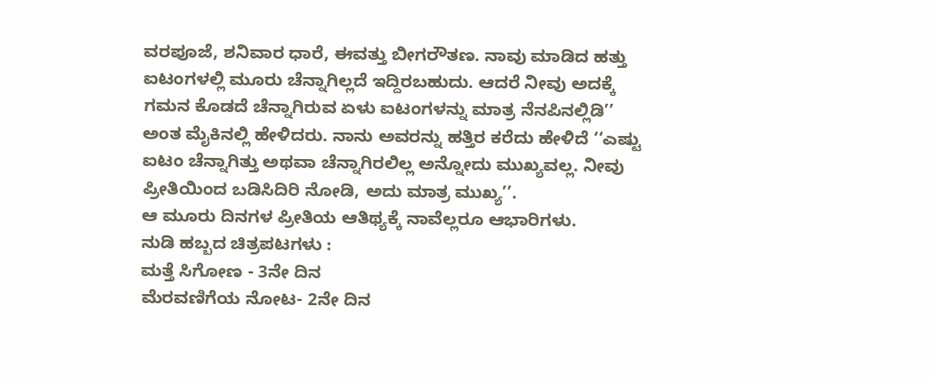ವರಪೂಜೆ, ಶನಿವಾರ ಧಾರೆ, ಈವತ್ತು ಬೀಗರೌತಣ. ನಾವು ಮಾಡಿದ ಹತ್ತು ಐಟಂಗಳಲ್ಲಿ ಮೂರು ಚೆನ್ನಾಗಿಲ್ಲದೆ ಇದ್ದಿರಬಹುದು. ಆದರೆ ನೀವು ಅದಕ್ಕೆ ಗಮನ ಕೊಡದೆ ಚೆನ್ನಾಗಿರುವ ಏಳು ಐಟಂಗಳನ್ನು ಮಾತ್ರ ನೆನಪಿನಲ್ಲಿಡಿ’’ ಅಂತ ಮೈಕಿನಲ್ಲಿ ಹೇಳಿದರು. ನಾನು ಅವರನ್ನು ಹತ್ತಿರ ಕರೆದು ಹೇಳಿದೆ ‘‘ಎಷ್ಟು ಐಟಂ ಚೆನ್ನಾಗಿತ್ತು ಅಥವಾ ಚೆನ್ನಾಗಿರಲಿಲ್ಲ ಅನ್ನೋದು ಮುಖ್ಯವಲ್ಲ. ನೀವು ಪ್ರೀತಿಯಿಂದ ಬಡಿಸಿದಿರಿ ನೋಡಿ, ಅದು ಮಾತ್ರ ಮುಖ್ಯ’’.
ಆ ಮೂರು ದಿನಗಳ ಪ್ರೀತಿಯ ಆತಿಥ್ಯಕ್ಕೆ ನಾವೆಲ್ಲರೂ ಆಭಾರಿಗಳು.
ನುಡಿ ಹಬ್ಬದ ಚಿತ್ರಪಟಗಳು :
ಮತ್ತೆ ಸಿಗೋಣ - 3ನೇ ದಿನ
ಮೆರವಣಿಗೆಯ ನೋಟ- 2ನೇ ದಿನ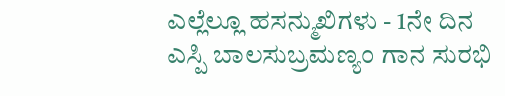ಎಲ್ಲೆಲ್ಲೂ ಹಸನ್ಮುಖಿಗಳು - 1ನೇ ದಿನ
ಎಸ್ಪಿ ಬಾಲಸುಬ್ರಮಣ್ಯಂ ಗಾನ ಸುರಭಿ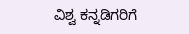ವಿಶ್ವ ಕನ್ನಡಿಗರಿಗೆ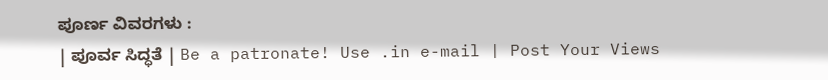ಪೂರ್ಣ ವಿವರಗಳು :
| ಪೂರ್ವ ಸಿದ್ಧತೆ | Be a patronate! Use .in e-mail | Post Your Views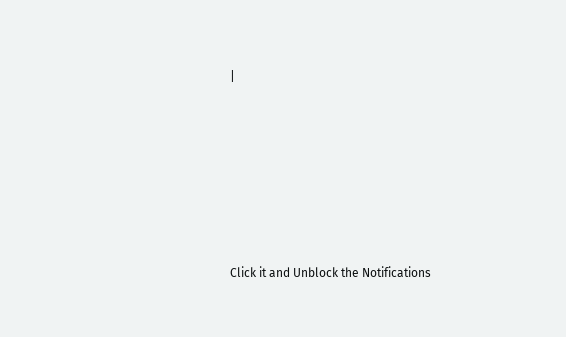|











Click it and Unblock the Notifications